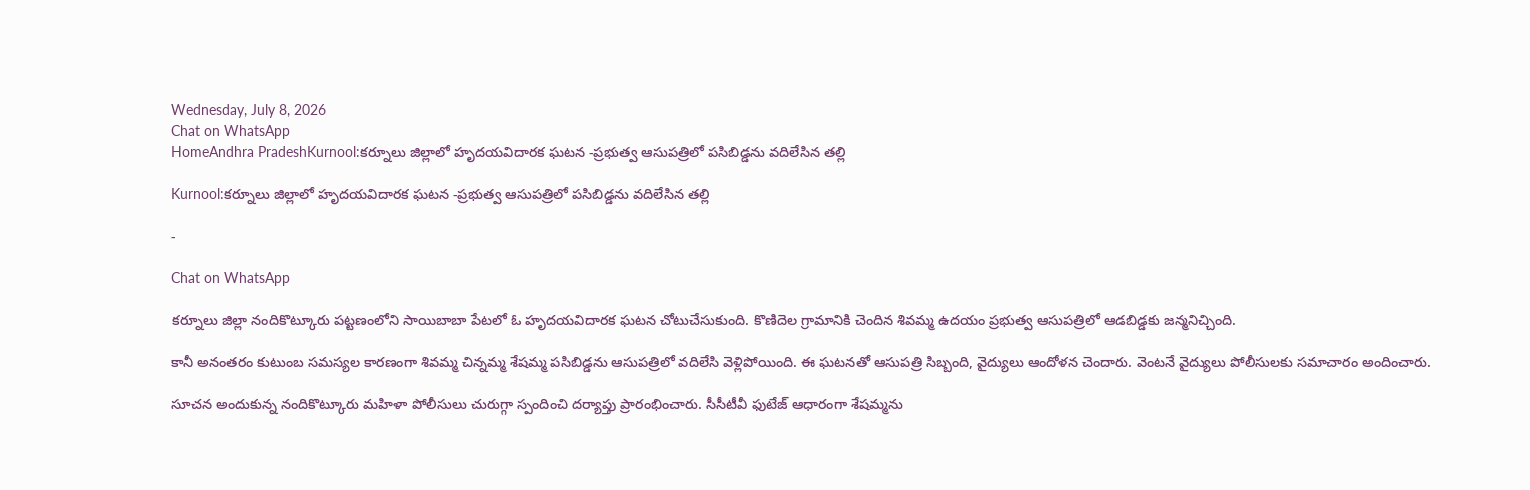Wednesday, July 8, 2026
Chat on WhatsApp
HomeAndhra PradeshKurnool:కర్నూలు జిల్లాలో హృదయవిదారక ఘటన -ప్రభుత్వ ఆసుపత్రిలో పసిబిడ్డను వదిలేసిన తల్లి

Kurnool:కర్నూలు జిల్లాలో హృదయవిదారక ఘటన -ప్రభుత్వ ఆసుపత్రిలో పసిబిడ్డను వదిలేసిన తల్లి

-

Chat on WhatsApp

కర్నూలు జిల్లా నందికొట్కూరు పట్టణంలోని సాయిబాబా పేటలో ఓ హృదయవిదారక ఘటన చోటుచేసుకుంది. కొణిదెల గ్రామానికి చెందిన శివమ్మ ఉదయం ప్రభుత్వ ఆసుపత్రిలో ఆడబిడ్డకు జన్మనిచ్చింది.

కానీ అనంతరం కుటుంబ సమస్యల కారణంగా శివమ్మ చిన్నమ్మ శేషమ్మ పసిబిడ్డను ఆసుపత్రిలో వదిలేసి వెళ్లిపోయింది. ఈ ఘటనతో ఆసుపత్రి సిబ్బంది, వైద్యులు ఆందోళన చెందారు. వెంటనే వైద్యులు పోలీసులకు సమాచారం అందించారు.

సూచన అందుకున్న నందికొట్కూరు మహిళా పోలీసులు చురుగ్గా స్పందించి దర్యాప్తు ప్రారంభించారు. సీసీటీవీ ఫుటేజ్‌ ఆధారంగా శేషమ్మను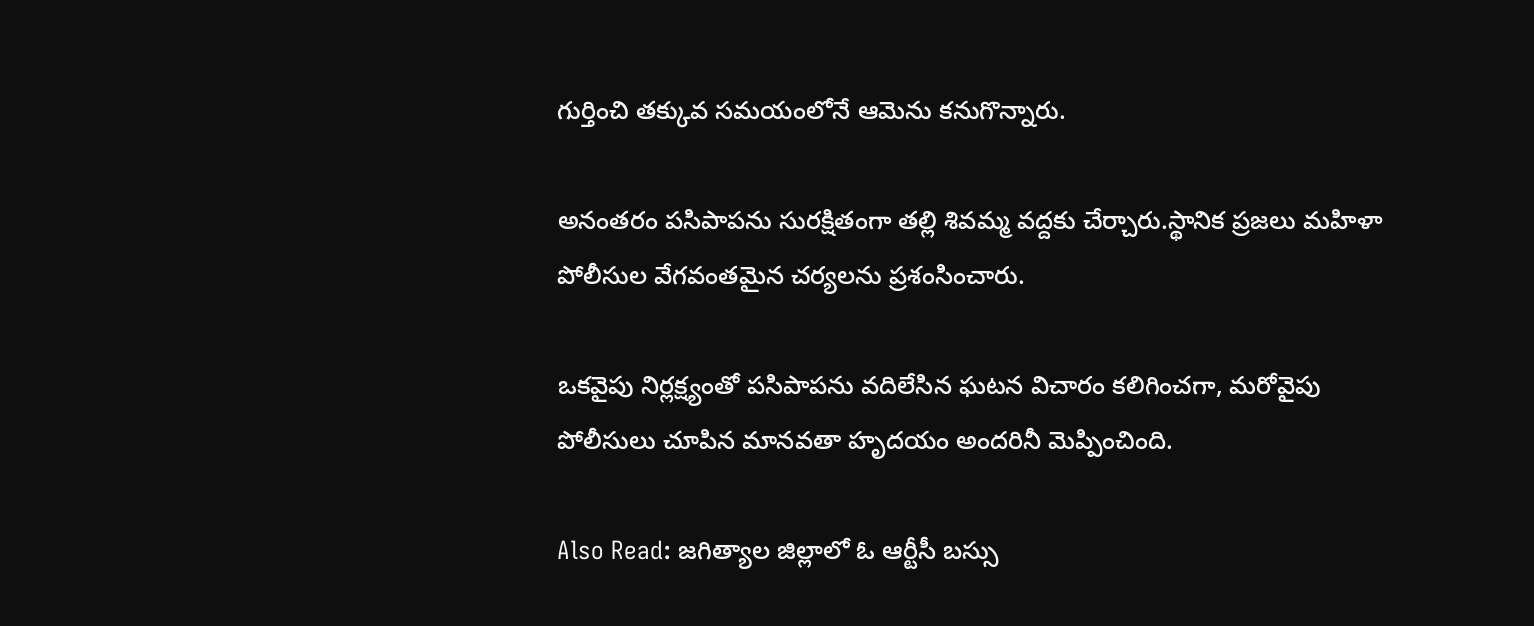గుర్తించి తక్కువ సమయంలోనే ఆమెను కనుగొన్నారు.

అనంతరం పసిపాపను సురక్షితంగా తల్లి శివమ్మ వద్దకు చేర్చారు.స్థానిక ప్రజలు మహిళా పోలీసుల వేగవంతమైన చర్యలను ప్రశంసించారు.

ఒకవైపు నిర్లక్ష్యంతో పసిపాపను వదిలేసిన ఘటన విచారం కలిగించగా, మరోవైపు పోలీసులు చూపిన మానవతా హృదయం అందరినీ మెప్పించింది.

Also Read: జగిత్యాల జిల్లాలో ఓ ఆర్టీసీ బస్సు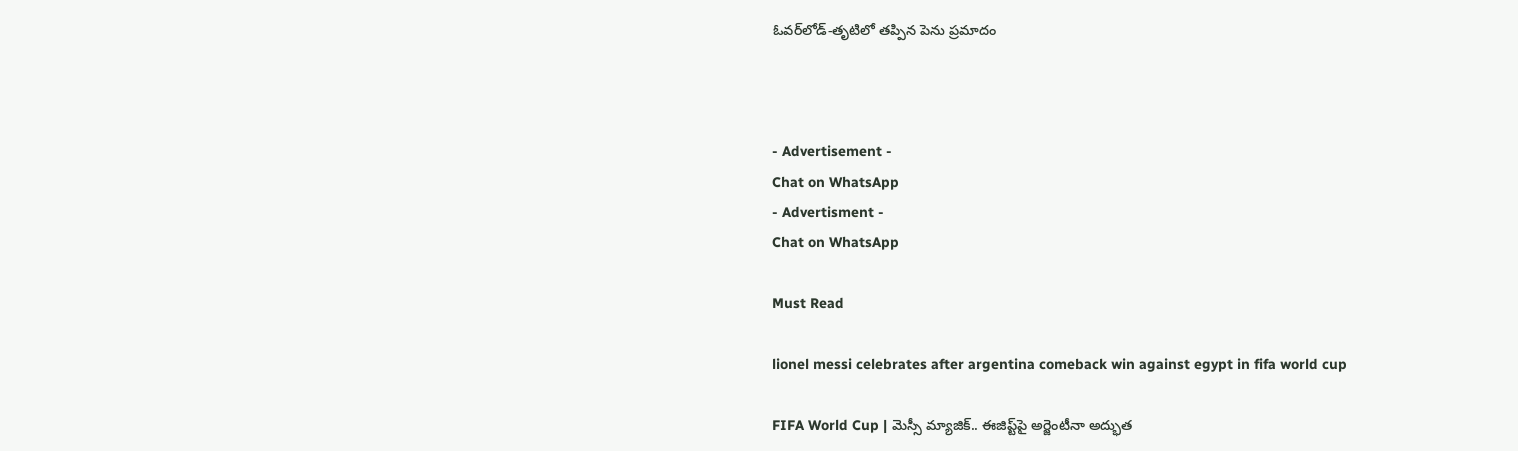ఓవర్‌లోడ్-తృటిలో తప్పిన పెను ప్రమాదం



- Advertisement -
Chat on WhatsApp
- Advertisment -
Chat on WhatsApp

Must Read

lionel messi celebrates after argentina comeback win against egypt in fifa world cup

FIFA World Cup | మెస్సీ మ్యాజిక్.. ఈజిప్ట్‌పై అర్జెంటీనా అద్భుత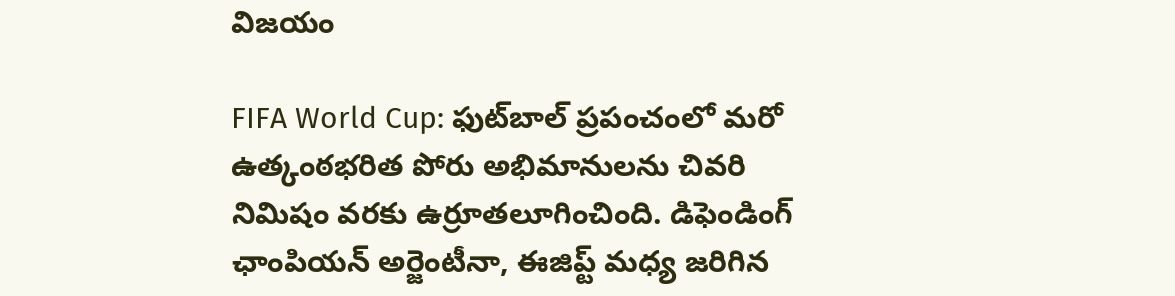విజయం

FIFA World Cup: ఫుట్‌బాల్ ప్రపంచంలో మరో ఉత్కంఠభరిత పోరు అభిమానులను చివరి నిమిషం వరకు ఉర్రూతలూగించింది. డిఫెండింగ్ ఛాంపియన్ అర్జెంటీనా, ఈజిప్ట్ మధ్య జరిగిన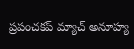ప్రపంచకప్ మ్యాచ్ అనూహ్య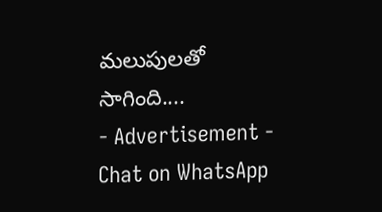మలుపులతో సాగింది....
- Advertisement -
Chat on WhatsApp